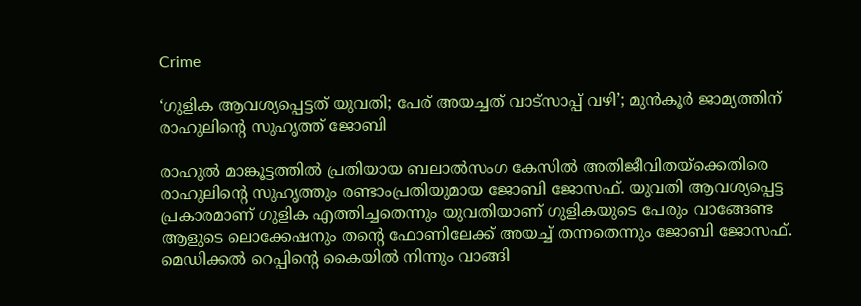Crime

‘ഗുളിക ആവശ്യപ്പെട്ടത് യുവതി; പേര് അയച്ചത് വാട്സാപ്പ് വഴി’; മുന്‍കൂര്‍ ജാമ്യത്തിന് രാഹുലിന്റെ സുഹൃത്ത് ജോബി

രാഹുല്‍ മാങ്കൂട്ടത്തില്‍ പ്രതിയായ ബലാല്‍സംഗ കേസില്‍ അതിജീവിതയ്ക്കെതിരെ രാഹുലിന്‍റെ സുഹൃത്തും രണ്ടാംപ്രതിയുമായ ജോബി ജോസഫ്. യുവതി ആവശ്യപ്പെട്ട പ്രകാരമാണ് ഗുളിക എത്തിച്ചതെന്നും യുവതിയാണ് ഗുളികയുടെ പേരും വാങ്ങേണ്ട ആളുടെ ലൊക്കേഷനും തന്‍റെ ഫോണിലേക്ക് അയച്ച് തന്നതെന്നും ജോബി ജോസഫ്. മെഡിക്കല്‍ റെപ്പിന്‍റെ കൈയില്‍ നിന്നും വാങ്ങി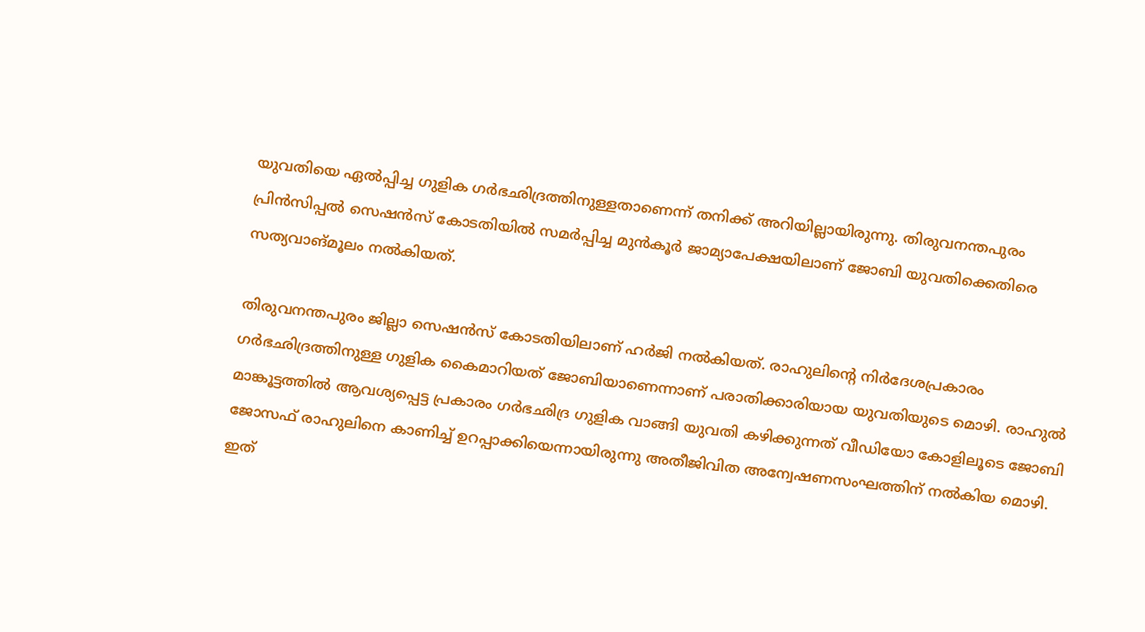യുവതിയെ ഏല്‍പ്പിച്ച ഗുളിക ഗര്‍ഭഛിദ്രത്തിനുള്ളതാണെന്ന് തനിക്ക് അറിയില്ലായിരുന്നു. തിരുവനന്തപുരം പ്രിന്‍സിപ്പല്‍ സെഷന്‍സ് കോടതിയില്‍ സമര്‍പ്പിച്ച മുന്‍കൂര്‍ ജാമ്യാപേക്ഷയിലാണ് ജോബി യുവതിക്കെതിരെ സത്യവാങ്മൂലം നല്‍കിയത്.

തിരുവനന്തപുരം ജില്ലാ സെഷന്‍സ് കോടതിയിലാണ് ഹര്‍ജി നല്‍കിയത്. രാഹുലിന്റെ നിര്‍ദേശപ്രകാരം ഗര്‍ഭഛിദ്രത്തിനുള്ള ഗുളിക കൈമാറിയത് ജോബിയാണെന്നാണ് പരാതിക്കാരിയായ യുവതിയുടെ മൊഴി. രാഹുല്‍ മാങ്കൂട്ടത്തില്‍ ആവശ്യപ്പെട്ട പ്രകാരം ഗര്‍ഭഛിദ്ര ഗുളിക വാങ്ങി യുവതി കഴിക്കുന്നത് വീഡിയോ കോളിലൂടെ ജോബി ജോസഫ് രാഹുലിനെ കാണിച്ച് ഉറപ്പാക്കിയെന്നായിരുന്നു അതീജിവിത അന്വേഷണസംഘത്തിന് നല്‍കിയ മൊഴി. ഇത്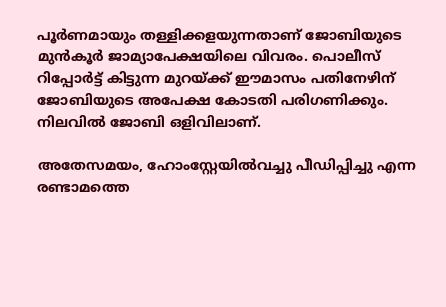പൂര്‍ണമായും തള്ളിക്കളയുന്നതാണ് ജോബിയുടെ മുന്‍കൂര്‍ ജാമ്യാപേക്ഷയിലെ വിവരം. പൊലീസ് റിപ്പോര്‍ട്ട് കിട്ടുന്ന മുറയ്ക്ക് ഈമാസം പതിനേഴിന് ജോബിയുടെ അപേക്ഷ കോടതി പരിഗണിക്കും. നിലവില്‍ ജോബി ഒളിവിലാണ്.

അതേസമയം, ഹോംസ്റ്റേയിൽവച്ചു പീഡിപ്പിച്ചു എന്ന രണ്ടാമത്തെ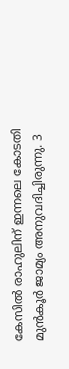കേസിൽ രാഹുലിന് ഇന്നലെ കോടതി മുൻകൂർ ജാമ്യം അനുവദിച്ചിരുന്നു. 3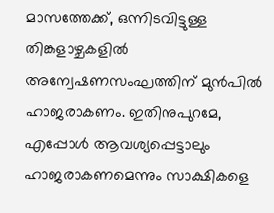മാസത്തേക്ക്, ഒന്നിടവിട്ടുള്ള തിങ്കളാഴ്ചകളിൽ അന്വേഷണസംഘത്തിന് മുൻപിൽ ഹാജരാകണം. ഇതിനുപുറമേ, എപ്പോൾ ആവശ്യപ്പെട്ടാലും ഹാജരാകണമെന്നും സാക്ഷികളെ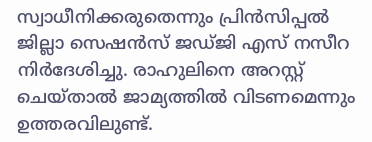സ്വാധീനിക്കരുതെന്നും പ്രിൻസിപ്പൽ ജില്ലാ സെഷൻസ് ജഡ്ജി എസ് നസീറ നിർദേശിച്ചു. രാഹുലിനെ അറസ്റ്റ് ചെയ്താൽ ജാമ്യത്തിൽ വിടണമെന്നും ഉത്തരവിലുണ്ട്.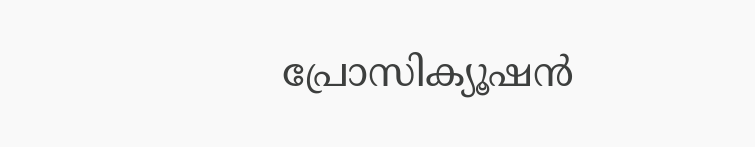പ്രോസിക്യൂഷൻ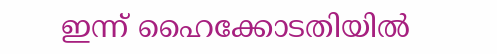ഇന്ന് ഹൈക്കോടതിയിൽ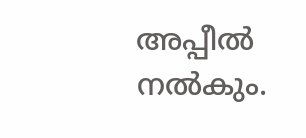അപ്പീൽ നൽകും.